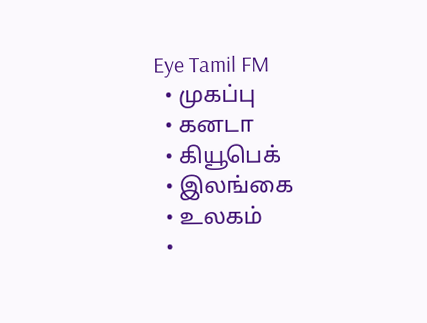Eye Tamil FM
  • முகப்பு
  • கனடா
  • கியூபெக்
  • இலங்கை
  • உலகம்
  •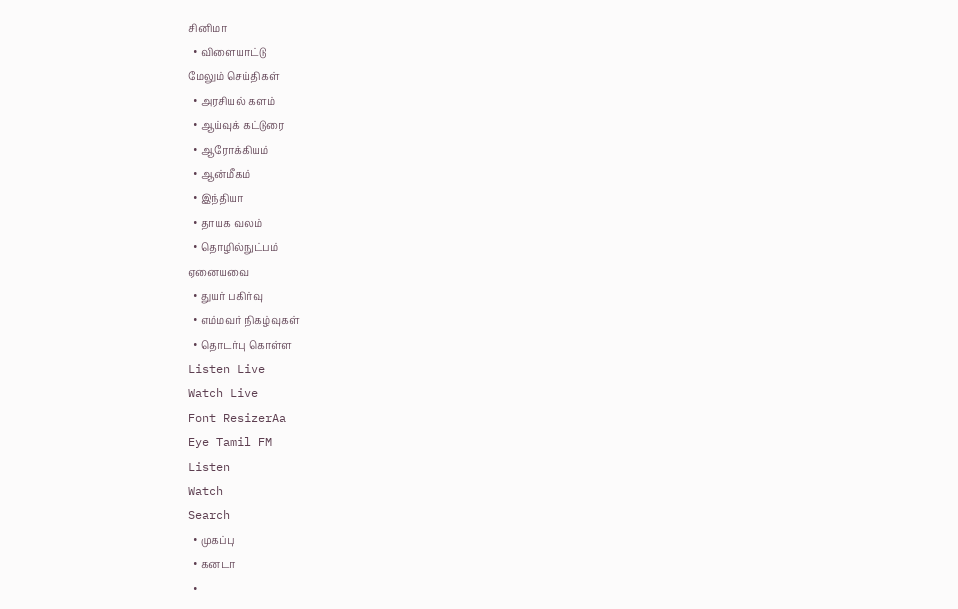சினிமா
  • விளையாட்டு
மேலும் செய்திகள்
  • அரசியல் களம்
  • ஆய்வுக் கட்டுரை
  • ஆரோக்கியம்
  • ஆன்மீகம்
  • இந்தியா
  • தாயக வலம்
  • தொழில்நுட்பம்
ஏனையவை
  • துயர் பகிர்வு
  • எம்மவர் நிகழ்வுகள்
  • தொடர்பு கொள்ள
Listen Live
Watch Live
Font ResizerAa
Eye Tamil FM
Listen
Watch
Search
  • முகப்பு
  • கனடா
  •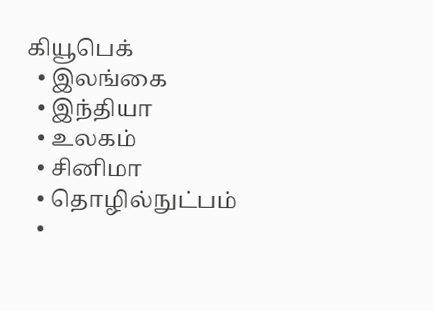கியூபெக்
  • இலங்கை
  • இந்தியா
  • உலகம்
  • சினிமா
  • தொழில்நுட்பம்
  •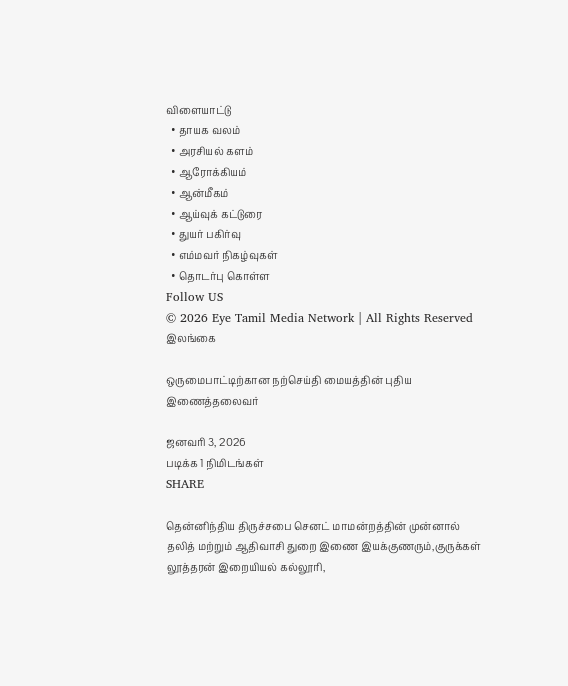விளையாட்டு
  • தாயக வலம்
  • அரசியல் களம்
  • ஆரோக்கியம்
  • ஆன்மீகம்
  • ஆய்வுக் கட்டுரை
  • துயர் பகிர்வு
  • எம்மவர் நிகழ்வுகள்
  • தொடர்பு கொள்ள
Follow US
© 2026 Eye Tamil Media Network | All Rights Reserved
இலங்கை

ஒருமைபாட்டிற்கான நற்செய்தி மையத்தின் புதிய இணைத்தலைவர்

ஜனவரி 3, 2026
படிக்க 1 நிமிடங்கள்
SHARE

தென்னிந்திய திருச்சபை செனட் மாமன்றத்தின் முன்னால் தலித் மற்றும் ஆதிவாசி துறை இணை இயக்குணரும்,குருக்கள் லூத்தரன் இறையியல் கல்லூரி,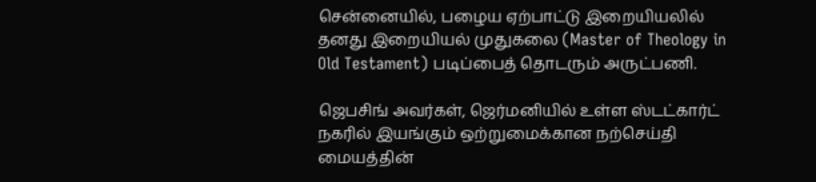சென்னையில், பழைய ஏற்பாட்டு இறையியலில் தனது இறையியல் முதுகலை (Master of Theology in Old Testament) படிப்பைத் தொடரும் அருட்பணி.

ஜெபசிங் அவர்கள், ஜெர்மனியில் உள்ள ஸ்டட்கார்ட் நகரில் இயங்கும் ஒற்றுமைக்கான நற்செய்தி மையத்தின்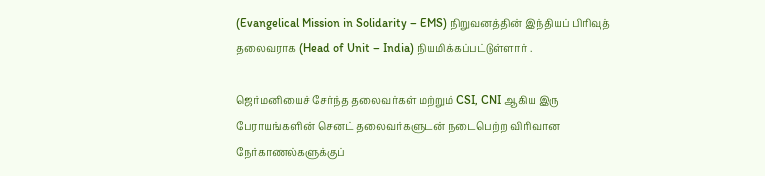(Evangelical Mission in Solidarity – EMS) நிறுவனத்தின் இந்தியப் பிரிவுத் தலைவராக (Head of Unit – India) நியமிக்கப்பட்டுள்ளார் .

ஜெர்மனியைச் சேர்ந்த தலைவர்கள் மற்றும் CSI, CNI ஆகிய இரு பேராயங்களின் செனட் தலைவர்களுடன் நடைபெற்ற விரிவான நேர்காணல்களுக்குப்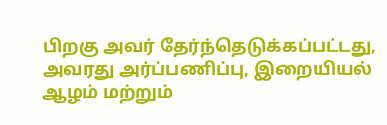பிறகு அவர் தேர்ந்தெடுக்கப்பட்டது, அவரது அர்ப்பணிப்பு, இறையியல் ஆழம் மற்றும்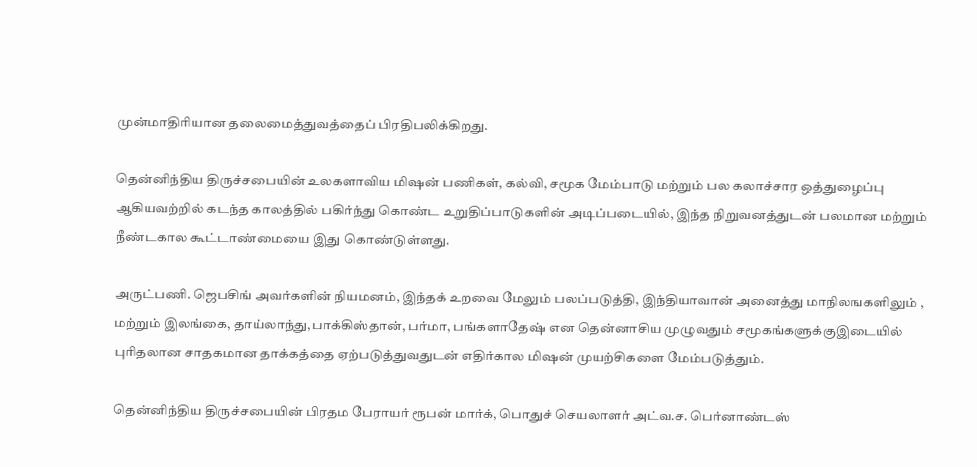முன்மாதிரியான தலைமைத்துவத்தைப் பிரதிபலிக்கிறது.

தென்னிந்திய திருச்சபையின் உலகளாவிய மிஷன் பணிகள், கல்வி, சமூக மேம்பாடு மற்றும் பல கலாச்சார ஒத்துழைப்பு ஆகியவற்றில் கடந்த காலத்தில் பகிர்ந்து கொண்ட உறுதிப்பாடுகளின் அடிப்படையில், இந்த நிறுவனத்துடன் பலமான மற்றும் நீண்டகால கூட்டாண்மையை இது கொண்டுள்ளது.

அருட்பணி. ஜெபசிங் அவர்களின் நியமனம், இந்தக் உறவை மேலும் பலப்படுத்தி, இந்தியாவான் அனைத்து மாநிலஙகளிலும் , மற்றும் இலங்கை, தாய்லாந்து,பாக்கிஸ்தான், பர்மா, பங்களாதேஷ் என தென்னாசிய முழுவதும் சமூகங்களுக்குஇடையில் புரிதலான சாதகமான தாக்கத்தை ஏற்படுத்துவதுடன் எதிர்கால மிஷன் முயற்சிகளை மேம்படுத்தும்.

தென்னிந்திய திருச்சபையின் பிரதம பேராயர் ரூபன் மார்க், பொதுச் செயலாளர் அட்வ.ச. பெர்னாண்டஸ்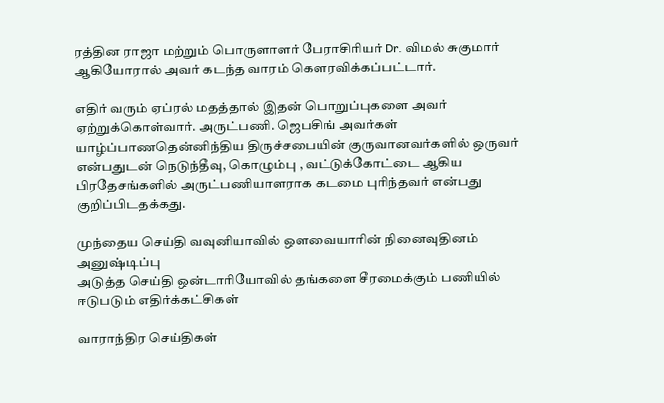ரத்தின ராஜா மற்றும் பொருளாளர் பேராசிரியர் Dr. விமல் சுகுமார் ஆகியோரால் அவர் கடந்த வாரம் கௌரவிக்கப்பட்டார்.

எதிர் வரும் ஏப்ரல் மதத்தால் இதன் பொறுப்புகளை அவர் ஏற்றுக்கொள்வார். அருட்பணி. ஜெபசிங் அவர்கள் யாழ்ப்பாணதென்னிந்திய திருச்சபையின் குருவானவர்களில் ஒருவர் என்பதுடன் நெடுந்தீவு, கொழும்பு , வட்டுக்கோட்டை ஆகிய பிரதேசங்களில் அருட்பணியாளராக கடமை புரிந்தவர் என்பது குறிப்பிடதக்கது.

முந்தைய செய்தி வவுனியாவில் ஔவையாரின் நினைவுதினம் அனுஷ்டிப்பு
அடுத்த செய்தி ஒன்டாரியோவில் தங்களை சீரமைக்கும் பணியில் ஈடுபடும் எதிர்க்கட்சிகள்

வாராந்திர செய்திகள்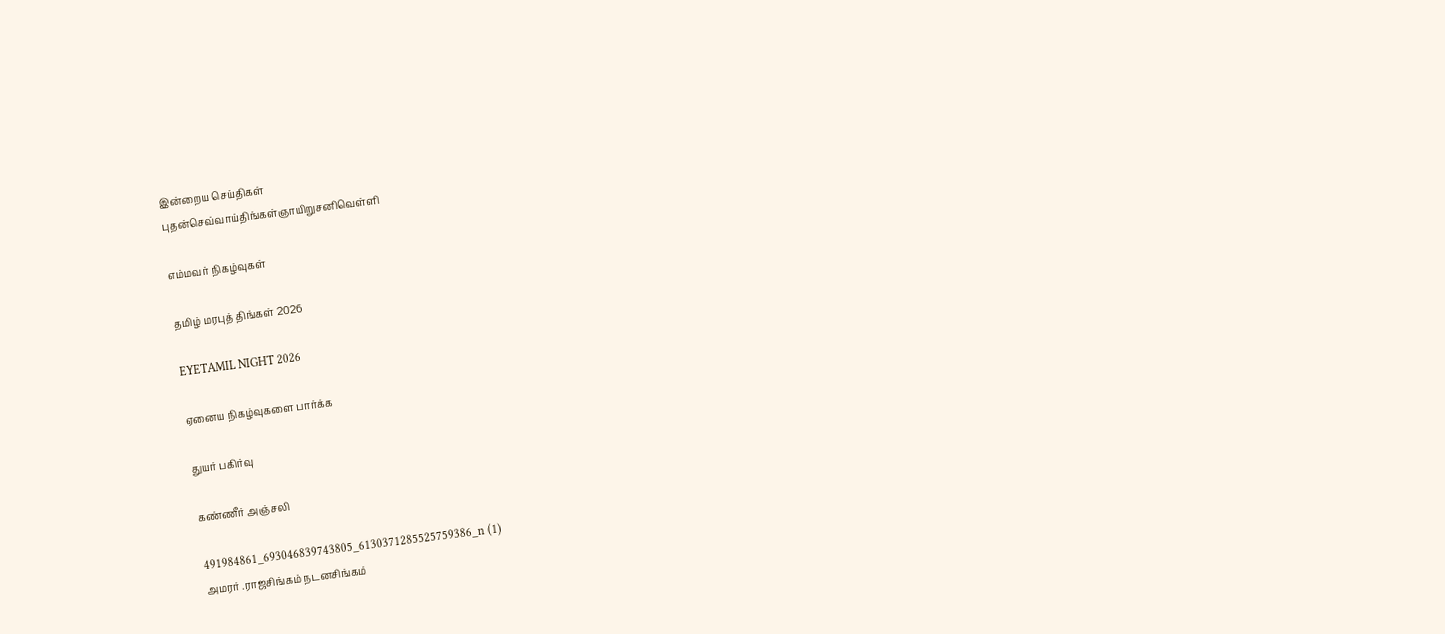இன்றைய செய்திகள்
புதன்செவ்வாய்திங்கள்ஞாயிறுசனிவெள்ளி

எம்மவர் நிகழ்வுகள்

தமிழ் மரபுத் திங்கள் 2026

EYETAMIL NIGHT 2026

ஏனைய நிகழ்வுகளை பார்க்க

துயர் பகிர்வு

கண்ணீர் அஞ்சலி

491984861_693046839743805_6130371285525759386_n (1)
அமரர் .ராஜசிங்கம் நடனசிங்கம்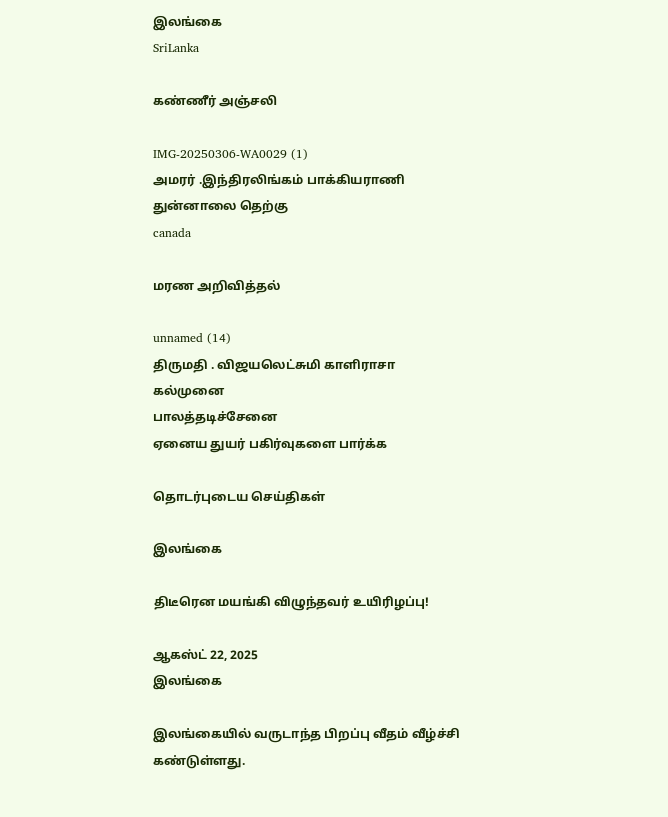இலங்கை
SriLanka

கண்ணீர் அஞ்சலி

IMG-20250306-WA0029 (1)
அமரர் .இந்திரலிங்கம் பாக்கியராணி
துன்னாலை தெற்கு
canada

மரண அறிவித்தல்

unnamed (14)
திருமதி . விஜயலெட்சுமி காளிராசா
கல்முனை
பாலத்தடிச்சேனை
ஏனைய துயர் பகிர்வுகளை பார்க்க

தொடர்புடைய செய்திகள்

இலங்கை

திடீரென மயங்கி விழுந்தவர் உயிரிழப்பு!

ஆகஸ்ட் 22, 2025
இலங்கை

இலங்கையில் வருடாந்த பிறப்பு வீதம் வீழ்ச்சி கண்டுள்ளது.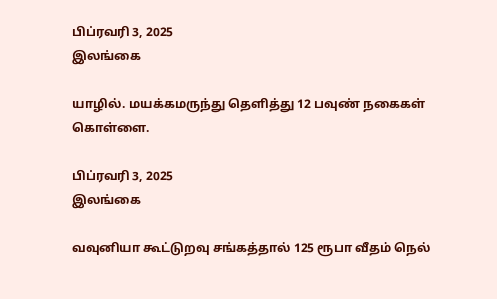பிப்ரவரி 3, 2025
இலங்கை

யாழில். மயக்கமருந்து தெளித்து 12 பவுண் நகைகள் கொள்ளை.

பிப்ரவரி 3, 2025
இலங்கை

வவுனியா கூட்டுறவு சங்கத்தால் 125 ரூபா வீதம் நெல்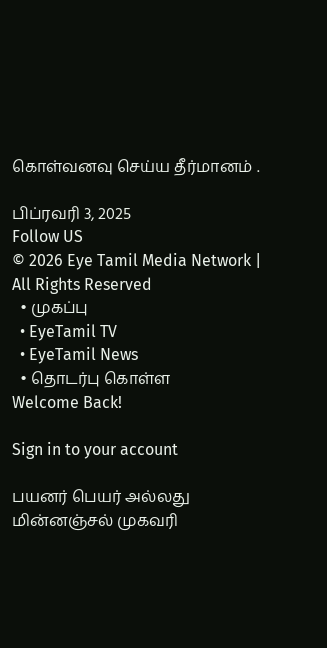கொள்வனவு செய்ய தீர்மானம் .

பிப்ரவரி 3, 2025
Follow US
© 2026 Eye Tamil Media Network | All Rights Reserved
  • முகப்பு
  • EyeTamil TV
  • EyeTamil News
  • தொடர்பு கொள்ள
Welcome Back!

Sign in to your account

பயனர் பெயர் அல்லது மின்னஞ்சல் முகவரி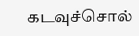கடவுச்சொல்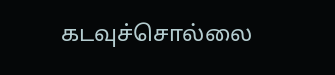கடவுச்சொல்லை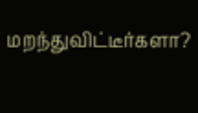மறந்துவிட்டீர்களா?